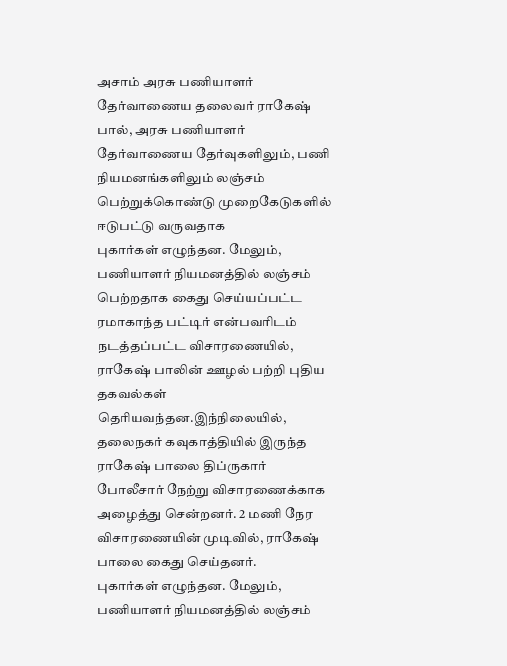அசாம் அரசு பணியாளர் தேர்வாணைய தலைவர் ராகேஷ் பால், அரசு பணியாளர் தேர்வாணைய தேர்வுகளிலும், பணி நியமனங்களிலும் லஞ்சம் பெற்றுக்கொண்டு முறைகேடுகளில் ஈடுபட்டு வருவதாக
புகார்கள் எழுந்தன. மேலும், பணியாளர் நியமனத்தில் லஞ்சம் பெற்றதாக கைது செய்யப்பட்ட ரமாகாந்த பட்டிர் என்பவரிடம் நடத்தப்பட்ட விசாரணையில், ராகேஷ் பாலின் ஊழல் பற்றி புதிய தகவல்கள் தெரியவந்தன.இந்நிலையில், தலைநகர் கவுகாத்தியில் இருந்த ராகேஷ் பாலை திப்ருகார் போலீசார் நேற்று விசாரணைக்காக அழைத்து சென்றனர். 2 மணி நேர விசாரணையின் முடிவில், ராகேஷ் பாலை கைது செய்தனர்.
புகார்கள் எழுந்தன. மேலும், பணியாளர் நியமனத்தில் லஞ்சம்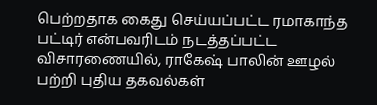பெற்றதாக கைது செய்யப்பட்ட ரமாகாந்த பட்டிர் என்பவரிடம் நடத்தப்பட்ட விசாரணையில், ராகேஷ் பாலின் ஊழல் பற்றி புதிய தகவல்கள்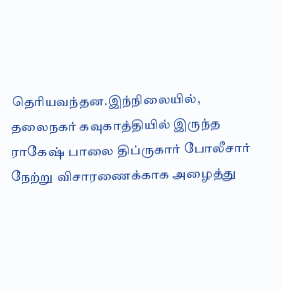தெரியவந்தன.இந்நிலையில், தலைநகர் கவுகாத்தியில் இருந்த ராகேஷ் பாலை திப்ருகார் போலீசார் நேற்று விசாரணைக்காக அழைத்து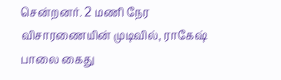சென்றனர். 2 மணி நேர விசாரணையின் முடிவில், ராகேஷ் பாலை கைது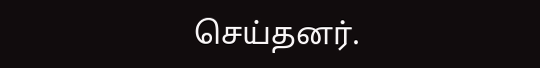செய்தனர்.